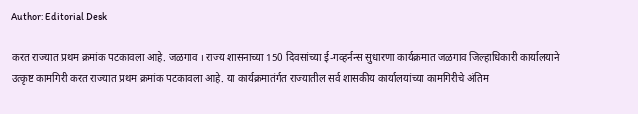Author: Editorial Desk

करत राज्यात प्रथम क्रमांक पटकावला आहे. जळगाव । राज्य शासनाच्या 150 दिवसांच्या ई-गव्हर्नन्स सुधारणा कार्यक्रमात जळगाव जिल्हाधिकारी कार्यालयाने उत्कृष्ट कामगिरी करत राज्यात प्रथम क्रमांक पटकावला आहे. या कार्यक्रमातंर्गत राज्यातील सर्व शासकीय कार्यालयांच्या कामगिरीचे अंतिम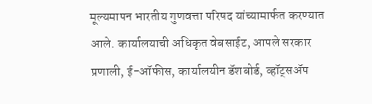मूल्यमापन भारतीय गुणवत्ता परिषद यांच्यामार्फत करण्यात आले. कार्यालयाची अधिकृत वेबसाईट, आपले सरकार प्रणाली, ई-ऑफीस, कार्यालयीन डॅशबोर्ड, व्हॉट्सॲप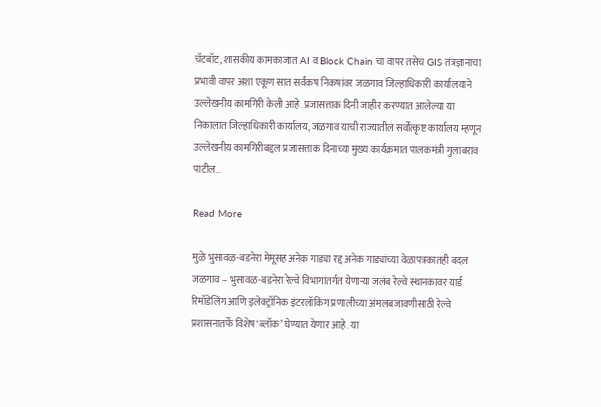चॅटबॉट, शासकीय कामकाजात AI व Block Chain चा वापर तसेच GIS तंत्रज्ञानाचा प्रभावी वापर अशा एकूण सात सर्वंकष निकषांवर जळगाव जिल्हाधिकारी कार्यालयाने उल्लेखनीय कामगिरी केली आहे. प्रजासत्ताक दिनी जाहीर करण्यात आलेल्या या निकालात जिल्हाधिकारी कार्यालय, जळगाव याची राज्यातील सर्वोत्कृष्ट कार्यालय म्हणून उल्लेखनीय कामगिरीबद्दल प्रजासत्ताक दिनाच्या मुख्य कार्यक्रमात पालकमंत्री गुलाबराव पाटील…

Read More

मुळे भुसावळ-बडनेरा मेमूसह अनेक गाड्या रद्द अनेक गाड्यांच्या वेळापत्रकातही बदल जळगाव – भुसावळ-बडनेरा रेल्वे विभागांतर्गत येणाऱ्या जलंब रेल्वे स्थानकावर यार्ड रिमॉडेलिंग आणि इलेक्ट्रॉनिक इंटरलॉकिंग प्रणालीच्या अंमलबजावणीसाठी रेल्वे प्रशासनातर्फे विशेष ‘ब्लॉक’ घेण्यात येणार आहे. या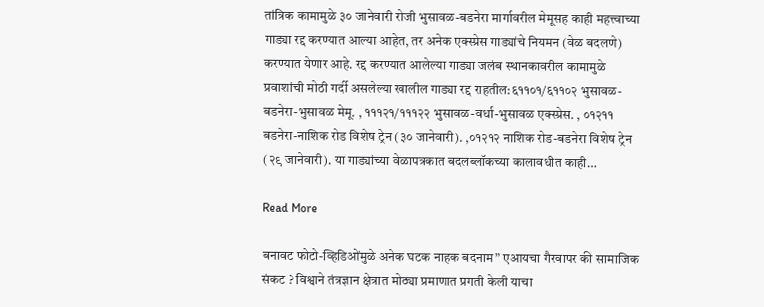तांत्रिक कामामुळे ३० जानेवारी रोजी भुसावळ-बडनेरा मार्गावरील मेमूसह काही महत्त्वाच्या गाड्या रद्द करण्यात आल्या आहेत, तर अनेक एक्स्प्रेस गाड्यांचे नियमन (वेळ बदलणे) करण्यात येणार आहे. रद्द करण्यात आलेल्या गाड्या जलंब स्थानकावरील कामामुळे प्रवाशांची मोठी गर्दी असलेल्या खालील गाड्या रद्द राहतील:६११०१/६११०२ भुसावळ-बडनेरा-भुसावळ मेमू. , १११२१/१११२२ भुसावळ-वर्धा-भुसावळ एक्स्प्रेस. , ०१२११ बडनेरा-नाशिक रोड विशेष ट्रेन (३० जानेवारी). ,०१२१२ नाशिक रोड-बडनेरा विशेष ट्रेन (२९ जानेवारी). या गाड्यांच्या वेळापत्रकात बदलब्लॉकच्या कालावधीत काही…

Read More

बनावट फोटो-व्हिडिओंमुळे अनेक घटक नाहक बदनाम” एआयचा गैरवापर की सामाजिक संकट ? विश्वाने तंत्रज्ञान क्षेत्रात मोठ्या प्रमाणात प्रगती केली याचा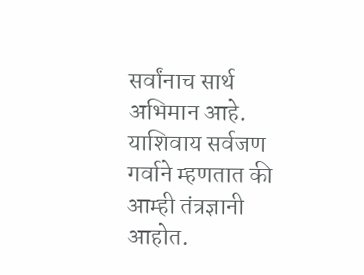सर्वांनाच सार्थ अभिमान आहे. याशिवाय सर्वजण गर्वाने म्हणतात की आम्ही तंत्रज्ञानी आहोत.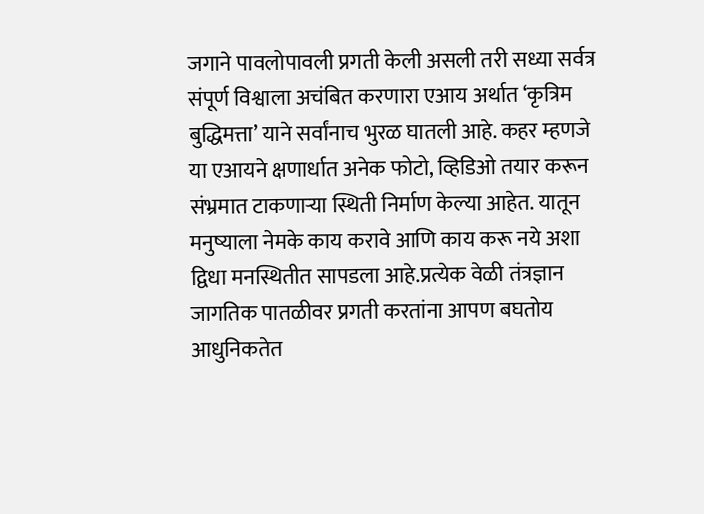जगाने पावलोपावली प्रगती केली असली तरी सध्या सर्वत्र संपूर्ण विश्वाला अचंबित करणारा एआय अर्थात ‘कृत्रिम बुद्धिमत्ता’ याने सर्वांनाच भुरळ घातली आहे. कहर म्हणजे या एआयने क्षणार्धात अनेक फोटो, व्हिडिओ तयार करून संभ्रमात टाकणाऱ्या स्थिती निर्माण केल्या आहेत. यातून मनुष्याला नेमके काय करावे आणि काय करू नये अशा द्विधा मनस्थितीत सापडला आहे.प्रत्येक वेळी तंत्रज्ञान जागतिक पातळीवर प्रगती करतांना आपण बघतोय आधुनिकतेत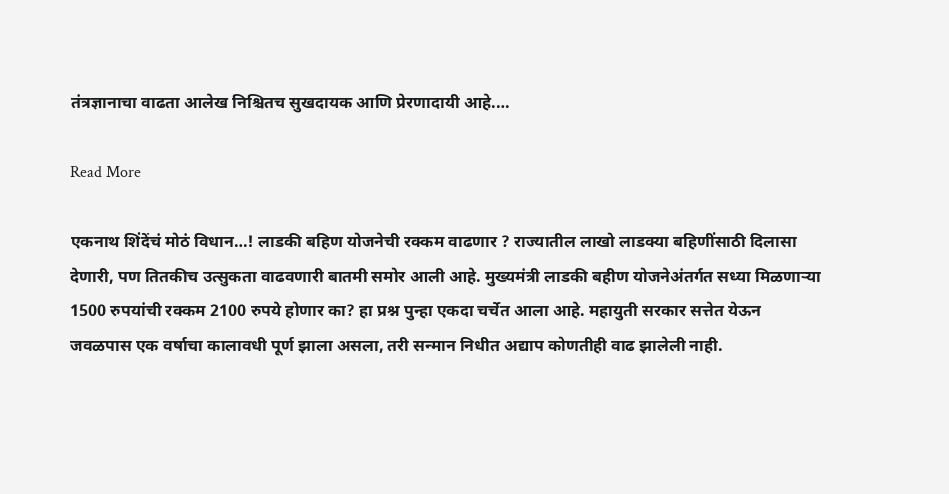तंत्रज्ञानाचा वाढता आलेख निश्चितच सुखदायक आणि प्रेरणादायी आहे.…

Read More

एकनाथ शिंदेंचं मोठं विधान…! लाडकी बहिण योजनेची रक्कम वाढणार ? राज्यातील लाखो लाडक्या बहिणींसाठी दिलासा देणारी, पण तितकीच उत्सुकता वाढवणारी बातमी समोर आली आहे. मुख्यमंत्री लाडकी बहीण योजनेअंतर्गत सध्या मिळणाऱ्या 1500 रुपयांची रक्कम 2100 रुपये होणार का? हा प्रश्न पुन्हा एकदा चर्चेत आला आहे. महायुती सरकार सत्तेत येऊन जवळपास एक वर्षाचा कालावधी पूर्ण झाला असला, तरी सन्मान निधीत अद्याप कोणतीही वाढ झालेली नाही.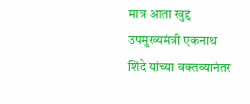मात्र आता खुद्द उपमुख्यमंत्री एकनाथ शिंदे यांच्या वक्तव्यानंतर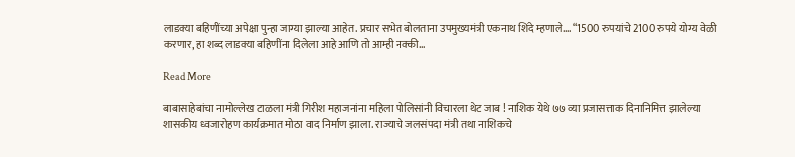लाडक्या बहिणींच्या अपेक्षा पुन्हा जाग्या झाल्या आहेत. प्रचार सभेत बोलताना उपमुख्यमंत्री एकनाथ शिंदे म्हणाले…. “1500 रुपयांचे 2100 रुपये योग्य वेळी करणार, हा शब्द लाडक्या बहिणींना दिलेला आहे आणि तो आम्ही नक्की…

Read More

बाबासाहेबांचा नामोल्लेख टाळला मंत्री गिरीश महाजनांना महिला पोलिसांनी विचारला थेट जाब ! नाशिक येथे ७७ व्या प्रजासत्ताक दिनानिमित्त झालेल्या शासकीय ध्वजारोहण कार्यक्रमात मोठा वाद निर्माण झाला. राज्याचे जलसंपदा मंत्री तथा नाशिकचे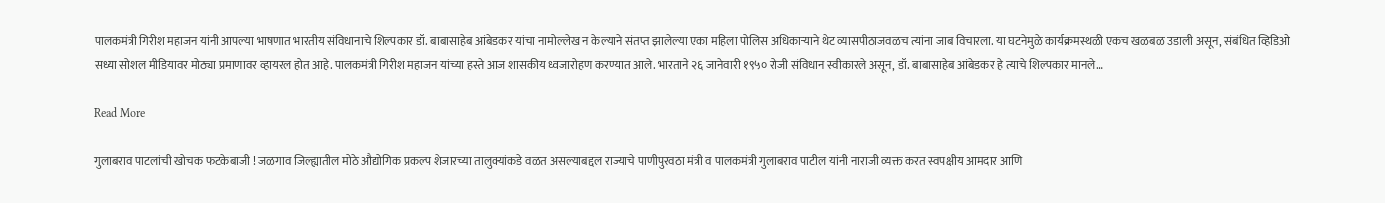पालकमंत्री गिरीश महाजन यांनी आपल्या भाषणात भारतीय संविधानाचे शिल्पकार डॉ. बाबासाहेब आंबेडकर यांचा नामोल्लेख न केल्याने संतप्त झालेल्या एका महिला पोलिस अधिकाऱ्याने थेट व्यासपीठाजवळच त्यांना जाब विचारला. या घटनेमुळे कार्यक्रमस्थळी एकच खळबळ उडाली असून, संबंधित व्हिडिओ सध्या सोशल मीडियावर मोठ्या प्रमाणावर व्हायरल होत आहे. पालकमंत्री गिरीश महाजन यांच्या हस्ते आज शासकीय ध्वजारोहण करण्यात आले. भारताने २६ जानेवारी १९५० रोजी संविधान स्वीकारले असून, डॉ. बाबासाहेब आंबेडकर हे त्याचे शिल्पकार मानले…

Read More

गुलाबराव पाटलांची खोचक फटकेबाजी ! जळगाव जिल्ह्यातील मोठे औद्योगिक प्रकल्प शेजारच्या तालुक्यांकडे वळत असल्याबद्दल राज्याचे पाणीपुरवठा मंत्री व पालकमंत्री गुलाबराव पाटील यांनी नाराजी व्यक्त करत स्वपक्षीय आमदार आणि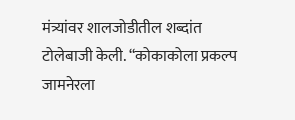मंत्र्यांवर शालजोडीतील शब्दांत टोलेबाजी केली. “कोकाकोला प्रकल्प जामनेरला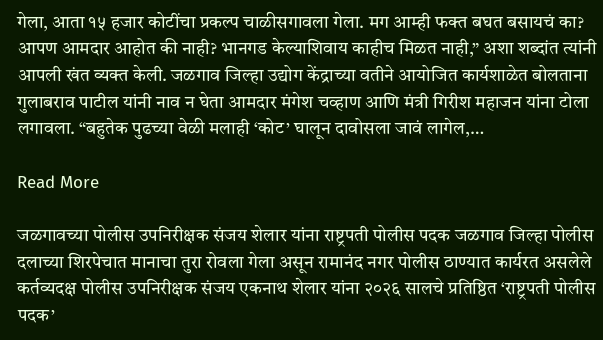गेला, आता १५ हजार कोटींचा प्रकल्प चाळीसगावला गेला. मग आम्ही फक्त बघत बसायचं का? आपण आमदार आहोत की नाही? भानगड केल्याशिवाय काहीच मिळत नाही,” अशा शब्दांत त्यांनी आपली खंत व्यक्त केली. जळगाव जिल्हा उद्योग केंद्राच्या वतीने आयोजित कार्यशाळेत बोलताना गुलाबराव पाटील यांनी नाव न घेता आमदार मंगेश चव्हाण आणि मंत्री गिरीश महाजन यांना टोला लगावला. “बहुतेक पुढच्या वेळी मलाही ‘कोट’ घालून दावोसला जावं लागेल,…

Read More

जळगावच्या पोलीस उपनिरीक्षक संजय शेलार यांना राष्ट्रपती पोलीस पदक जळगाव जिल्हा पोलीस दलाच्या शिरपेचात मानाचा तुरा रोवला गेला असून रामानंद नगर पोलीस ठाण्यात कार्यरत असलेले कर्तव्यदक्ष पोलीस उपनिरीक्षक संजय एकनाथ शेलार यांना २०२६ सालचे प्रतिष्ठित ‘राष्ट्रपती पोलीस पदक’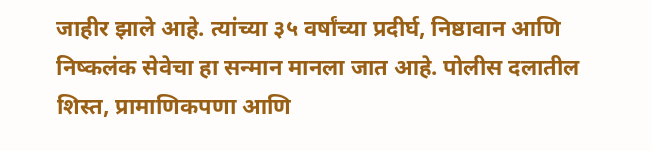जाहीर झाले आहे. त्यांच्या ३५ वर्षांच्या प्रदीर्घ, निष्ठावान आणि निष्कलंक सेवेचा हा सन्मान मानला जात आहे. पोलीस दलातील शिस्त, प्रामाणिकपणा आणि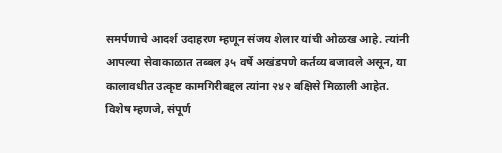समर्पणाचे आदर्श उदाहरण म्हणून संजय शेलार यांची ओळख आहे. त्यांनी आपल्या सेवाकाळात तब्बल ३५ वर्षे अखंडपणे कर्तव्य बजावले असून, या कालावधीत उत्कृष्ट कामगिरीबद्दल त्यांना २४२ बक्षिसे मिळाली आहेत. विशेष म्हणजे, संपूर्ण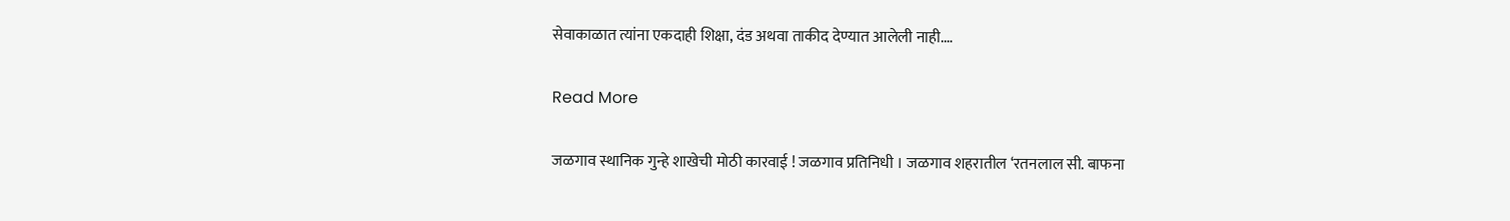सेवाकाळात त्यांना एकदाही शिक्षा, दंड अथवा ताकीद देण्यात आलेली नाही.…

Read More

जळगाव स्थानिक गुन्हे शाखेची मोठी कारवाई ! जळगाव प्रतिनिधी । जळगाव शहरातील ‘रतनलाल सी. बाफना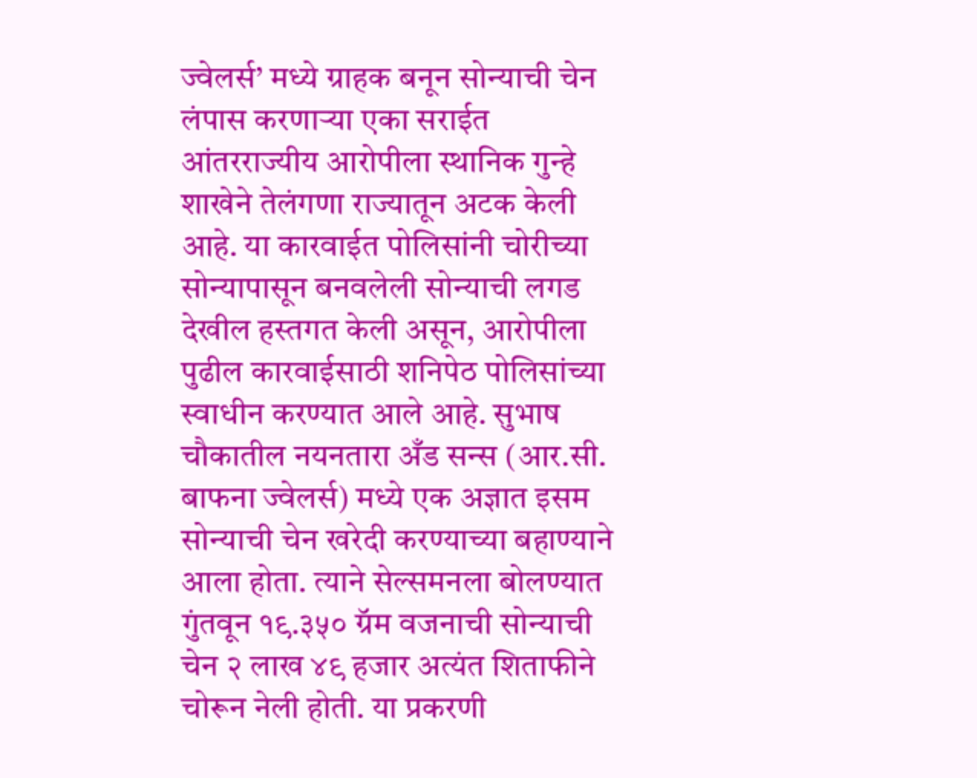ज्वेलर्स’ मध्ये ग्राहक बनून सोन्याची चेन लंपास करणाऱ्या एका सराईत आंतरराज्यीय आरोपीला स्थानिक गुन्हे शाखेने तेलंगणा राज्यातून अटक केली आहे. या कारवाईत पोलिसांनी चोरीच्या सोन्यापासून बनवलेली सोन्याची लगड देखील हस्तगत केली असून, आरोपीला पुढील कारवाईसाठी शनिपेठ पोलिसांच्या स्वाधीन करण्यात आले आहे. सुभाष चौकातील नयनतारा अँड सन्स (आर.सी. बाफना ज्वेलर्स) मध्ये एक अज्ञात इसम सोन्याची चेन खरेदी करण्याच्या बहाण्याने आला होता. त्याने सेल्समनला बोलण्यात गुंतवून १९.३५० ग्रॅम वजनाची सोन्याची चेन २ लाख ४९ हजार अत्यंत शिताफीने चोरून नेली होती. या प्रकरणी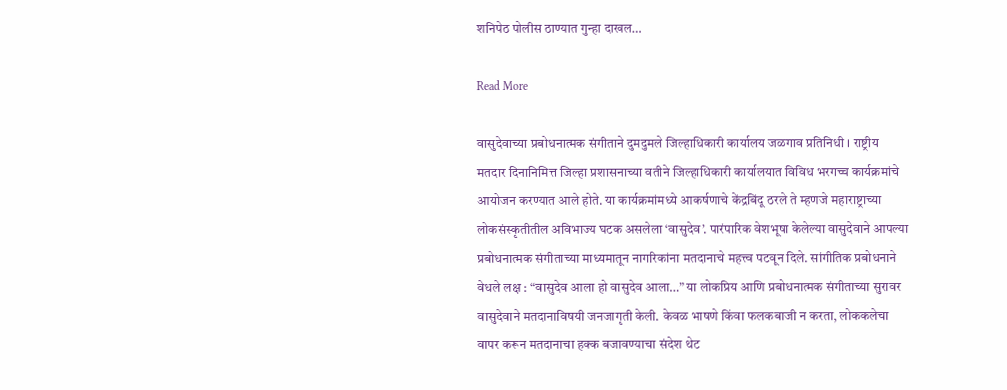शनिपेठ पोलीस ठाण्यात गुन्हा दाखल…

Read More

वासुदेवाच्या प्रबोधनात्मक संगीताने दुमदुमले जिल्हाधिकारी कार्यालय जळगाव प्रतिनिधी । राष्ट्रीय मतदार दिनानिमित्त जिल्हा प्रशासनाच्या वतीने जिल्हाधिकारी कार्यालयात विविध भरगच्च कार्यक्रमांचे आयोजन करण्यात आले होते. या कार्यक्रमांमध्ये आकर्षणाचे केंद्रबिंदू ठरले ते म्हणजे महाराष्ट्राच्या लोकसंस्कृतीतील अविभाज्य घटक असलेला ‘वासुदेव’. पारंपारिक वेशभूषा केलेल्या वासुदेवाने आपल्या प्रबोधनात्मक संगीताच्या माध्यमातून नागरिकांना मतदानाचे महत्त्व पटवून दिले. सांगीतिक प्रबोधनाने वेधले लक्ष : “वासुदेव आला हो वासुदेव आला…” या लोकप्रिय आणि प्रबोधनात्मक संगीताच्या सुरावर वासुदेवाने मतदानाविषयी जनजागृती केली. केवळ भाषणे किंवा फलकबाजी न करता, लोककलेचा वापर करून मतदानाचा हक्क बजावण्याचा संदेश थेट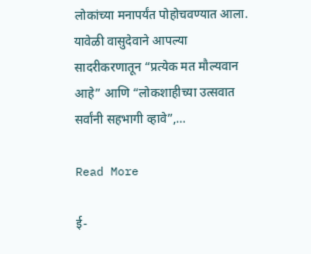लोकांच्या मनापर्यंत पोहोचवण्यात आला. यावेळी वासुदेवाने आपल्या सादरीकरणातून “प्रत्येक मत मौल्यवान आहे” आणि “लोकशाहीच्या उत्सवात सर्वांनी सहभागी व्हावे”,…

Read More

ई-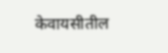केवायसीतील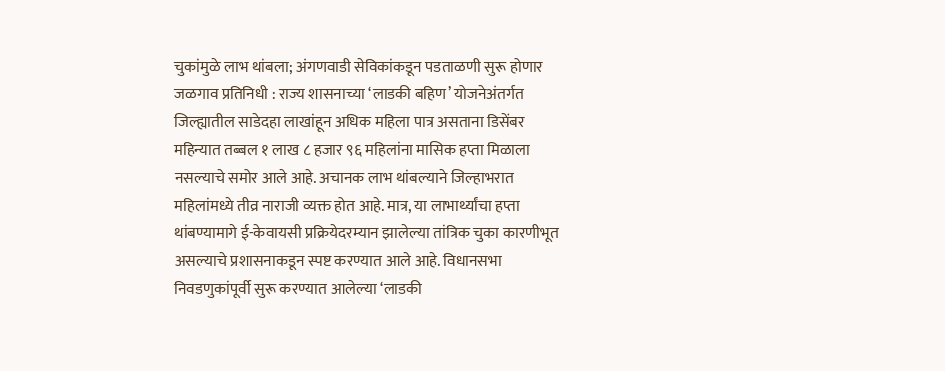चुकांमुळे लाभ थांबला; अंगणवाडी सेविकांकडून पडताळणी सुरू होणार जळगाव प्रतिनिधी : राज्य शासनाच्या ‘लाडकी बहिण’ योजनेअंतर्गत जिल्ह्यातील साडेदहा लाखांहून अधिक महिला पात्र असताना डिसेंबर महिन्यात तब्बल १ लाख ८ हजार ९६ महिलांना मासिक हप्ता मिळाला नसल्याचे समोर आले आहे. अचानक लाभ थांबल्याने जिल्हाभरात महिलांमध्ये तीव्र नाराजी व्यक्त होत आहे. मात्र, या लाभार्थ्यांचा हप्ता थांबण्यामागे ई-केवायसी प्रक्रियेदरम्यान झालेल्या तांत्रिक चुका कारणीभूत असल्याचे प्रशासनाकडून स्पष्ट करण्यात आले आहे. विधानसभा निवडणुकांपूर्वी सुरू करण्यात आलेल्या ‘लाडकी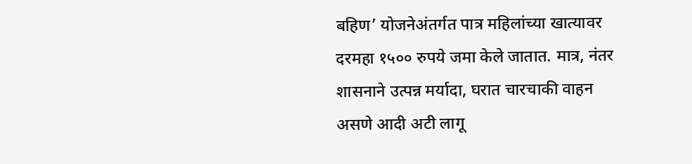बहिण’ योजनेअंतर्गत पात्र महिलांच्या खात्यावर दरमहा १५०० रुपये जमा केले जातात. मात्र, नंतर शासनाने उत्पन्न मर्यादा, घरात चारचाकी वाहन असणे आदी अटी लागू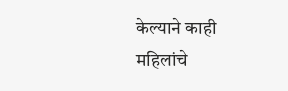केल्याने काही महिलांचे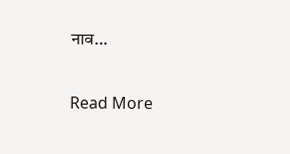नाव…

Read More